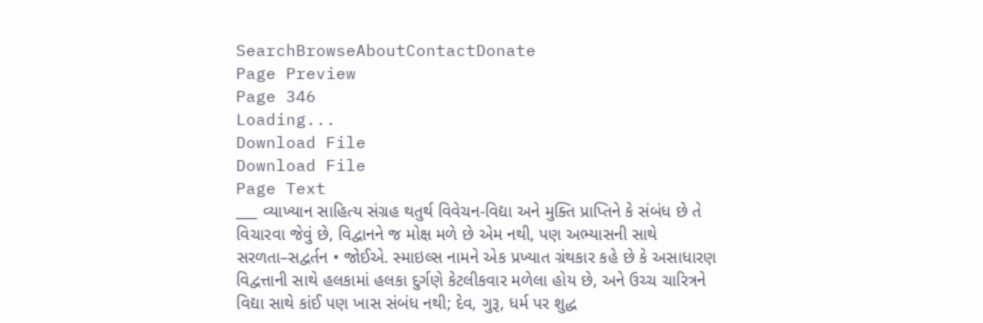SearchBrowseAboutContactDonate
Page Preview
Page 346
Loading...
Download File
Download File
Page Text
___ વ્યાખ્યાન સાહિત્ય સંગ્રહ થતુર્થ વિવેચન-વિદ્યા અને મુક્તિ પ્રાપ્તિને કે સંબંધ છે તે વિચારવા જેવું છે, વિદ્વાનને જ મોક્ષ મળે છે એમ નથી, પણ અભ્યાસની સાથે સરળતા–સદ્વર્તન • જોઈએ. સ્માઇલ્સ નામને એક પ્રખ્યાત ગ્રંથકાર કહે છે કે અસાધારણ વિદ્વત્તાની સાથે હલકામાં હલકા દુર્ગણે કેટલીકવાર મળેલા હોય છે, અને ઉચ્ચ ચારિત્રને વિદ્યા સાથે કાંઈ પણ ખાસ સંબંધ નથી; દેવ, ગુરૂ, ધર્મ પર શુદ્ધ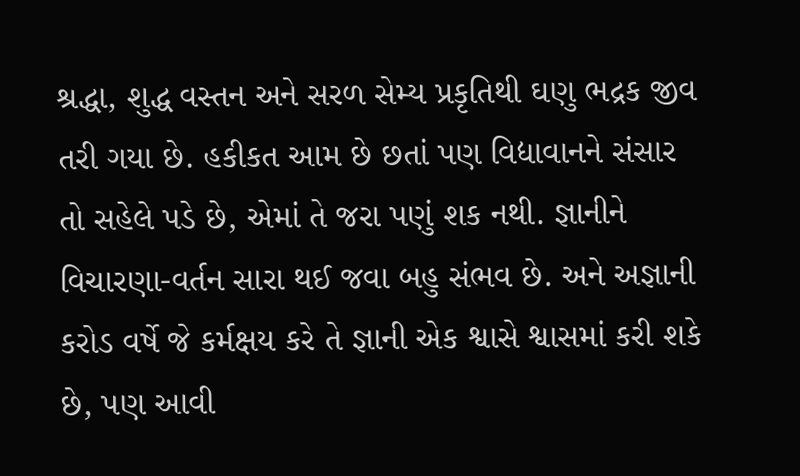શ્રદ્ધા, શુદ્ધ વસ્તન અને સરળ સેમ્ય પ્રકૃતિથી ઘણુ ભદ્રક જીવ તરી ગયા છે. હકીકત આમ છે છતાં પણ વિદ્યાવાનને સંસાર તો સહેલે પડે છે, એમાં તે જરા પણું શક નથી. જ્ઞાનીને વિચારણા-વર્તન સારા થઈ જવા બહુ સંભવ છે. અને અજ્ઞાની કરોડ વર્ષે જે કર્મક્ષય કરે તે જ્ઞાની એક શ્વાસે શ્વાસમાં કરી શકે છે, પણ આવી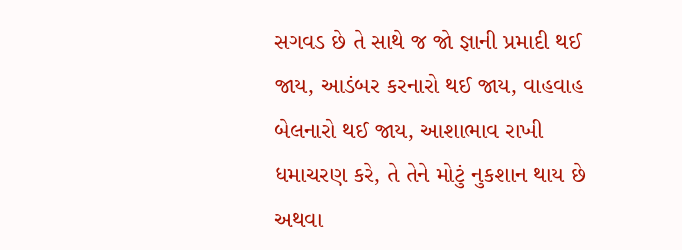સગવડ છે તે સાથે જ જો જ્ઞાની પ્રમાદી થઈ જાય, આડંબર કરનારો થઈ જાય, વાહવાહ બેલનારો થઈ જાય, આશાભાવ રાખી ધમાચરણ કરે, તે તેને મોટું નુકશાન થાય છે અથવા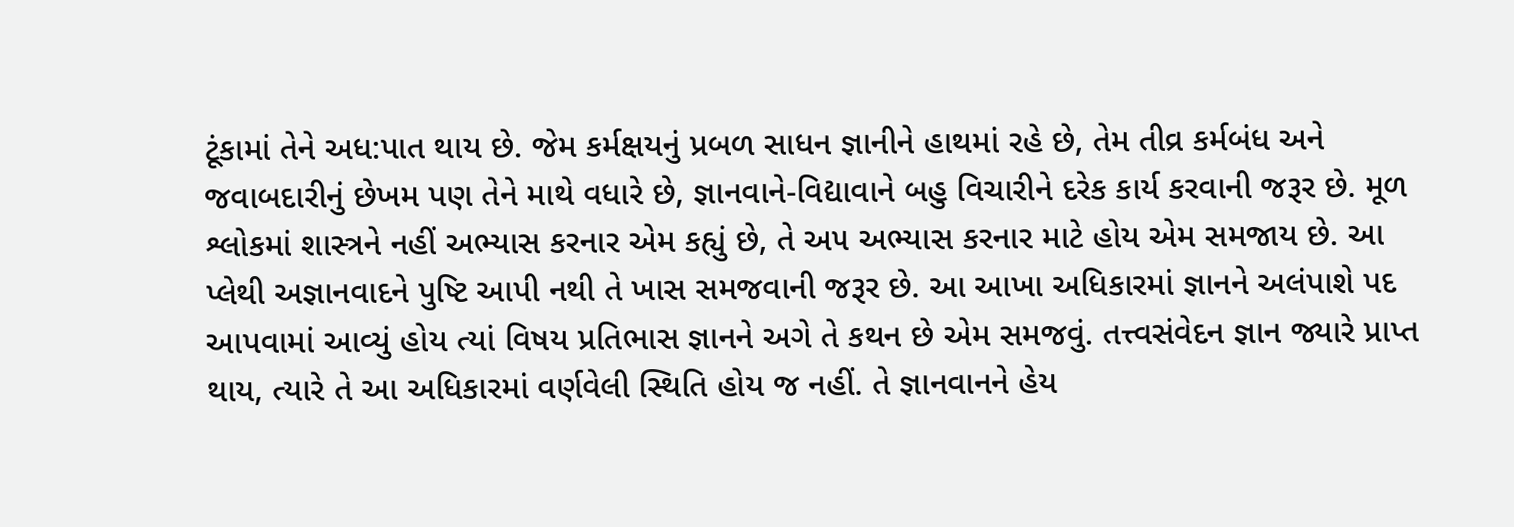ટૂંકામાં તેને અધ:પાત થાય છે. જેમ કર્મક્ષયનું પ્રબળ સાધન જ્ઞાનીને હાથમાં રહે છે, તેમ તીવ્ર કર્મબંધ અને જવાબદારીનું છેખમ પણ તેને માથે વધારે છે, જ્ઞાનવાને-વિદ્યાવાને બહુ વિચારીને દરેક કાર્ય કરવાની જરૂર છે. મૂળ શ્લોકમાં શાસ્ત્રને નહીં અભ્યાસ કરનાર એમ કહ્યું છે, તે અ૫ અભ્યાસ કરનાર માટે હોય એમ સમજાય છે. આ પ્લેથી અજ્ઞાનવાદને પુષ્ટિ આપી નથી તે ખાસ સમજવાની જરૂર છે. આ આખા અધિકારમાં જ્ઞાનને અલંપાશે પદ આપવામાં આવ્યું હોય ત્યાં વિષય પ્રતિભાસ જ્ઞાનને અગે તે કથન છે એમ સમજવું. તત્ત્વસંવેદન જ્ઞાન જ્યારે પ્રાપ્ત થાય, ત્યારે તે આ અધિકારમાં વર્ણવેલી સ્થિતિ હોય જ નહીં. તે જ્ઞાનવાનને હેય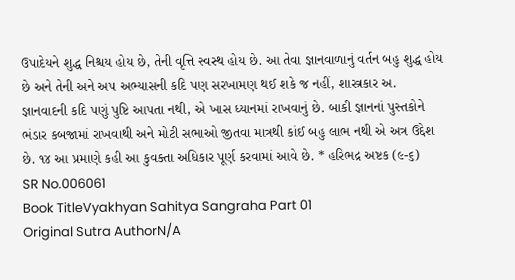ઉપાદેયને શુદ્ધ નિશ્ચય હોય છે, તેની વૃત્તિ સ્વસ્થ હોય છે. આ તેવા જ્ઞાનવાળાનું વર્તન બહુ શુદ્ધ હોય છે અને તેની અને અ૫ અભ્યાસની કદિ પણ સરખામણ થઈ શકે જ નહીં, શાસ્ત્રકાર અ. જ્ઞાનવાદની કદિ પણું પુષ્ટિ આપતા નથી, એ ખાસ ધ્યાનમાં રાખવાનું છે. બાકી જ્ઞાનનાં પુસ્તકોને ભંડાર કબજામાં રાખવાથી અને મોટી સભાઓ જીતવા માત્રથી કાંઈ બહુ લાભ નથી એ અત્ર ઉદ્દેશ છે. ૧૪ આ પ્રમાણે કહી આ કુવક્તા અધિકાર પૂર્ણ કરવામાં આવે છે. * હરિભદ્ર અષ્ટક (૯-૬)
SR No.006061
Book TitleVyakhyan Sahitya Sangraha Part 01
Original Sutra AuthorN/A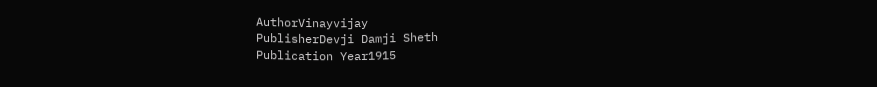AuthorVinayvijay
PublisherDevji Damji Sheth
Publication Year1915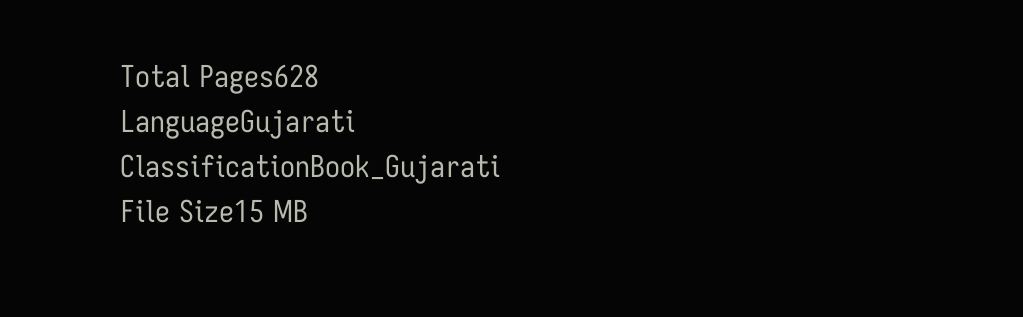Total Pages628
LanguageGujarati
ClassificationBook_Gujarati
File Size15 MB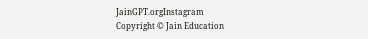JainGPT.orgInstagram
Copyright © Jain Education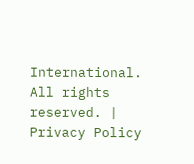International. All rights reserved. | Privacy Policy